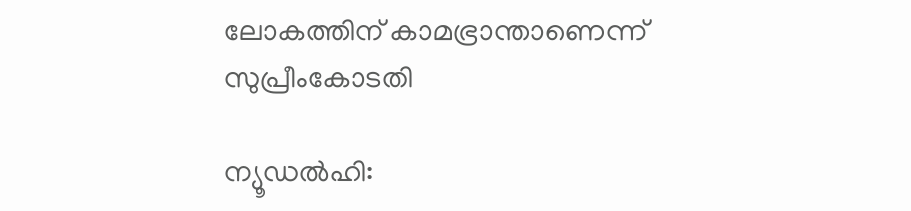ലോകത്തിന് കാമഭ്രാന്താണെന്ന് സുപ്രീംകോടതി

ന്യൂഡല്‍ഹി: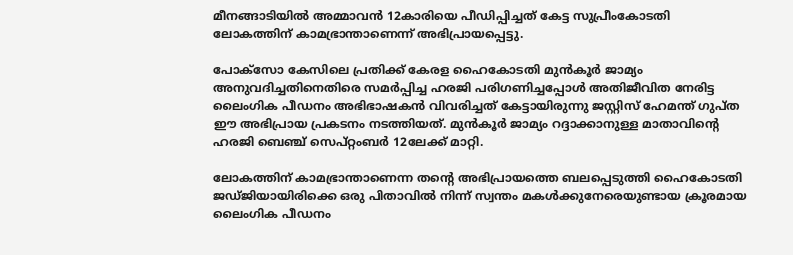മീനങ്ങാടിയില്‍ അമ്മാവന്‍ 12കാരിയെ പീഡിപ്പിച്ചത് കേട്ട സുപ്രീംകോടതി ലോകത്തിന് കാമഭ്രാന്താണെന്ന് അഭിപ്രായപ്പെട്ടു.

പോക്സോ കേസിലെ പ്രതിക്ക് കേരള ഹൈകോടതി മുന്‍കൂര്‍ ജാമ്യം അനുവദിച്ചതിനെതിരെ സമര്‍പ്പിച്ച ഹരജി പരിഗണിച്ചപ്പോള്‍ അതിജീവിത നേരിട്ട ലൈംഗിക പീഡനം അഭിഭാഷകന്‍ വിവരിച്ചത് കേട്ടായിരുന്നു ജസ്റ്റിസ് ഹേമന്ത് ഗുപ്ത ഈ അഭിപ്രായ പ്രകടനം നടത്തിയത്. മുന്‍കൂര്‍ ജാമ്യം റദ്ദാക്കാനുള്ള മാതാവിന്റെ ഹരജി ബെഞ്ച് സെപ്റ്റംബര്‍ 12ലേക്ക് മാറ്റി.

ലോകത്തിന് കാമഭ്രാന്താണെന്ന തന്റെ അഭിപ്രായത്തെ ബലപ്പെടുത്തി ഹൈകോടതി ജഡ്ജിയായിരിക്കെ ഒരു പിതാവില്‍ നിന്ന് സ്വന്തം മകള്‍ക്കുനേരെയുണ്ടായ ക്രൂരമായ ലൈംഗിക പീഡനം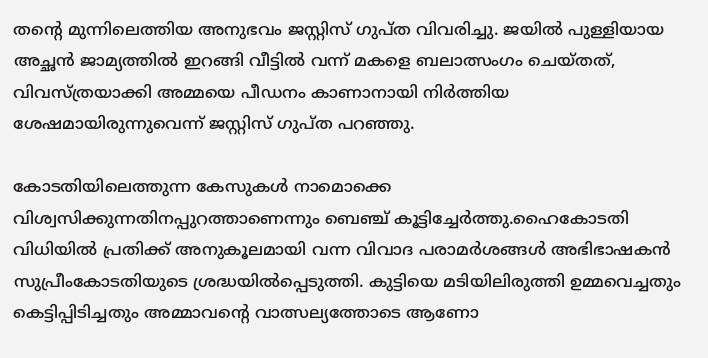തന്റെ മുന്നിലെത്തിയ അനുഭവം ജസ്റ്റിസ് ഗുപ്ത വിവരിച്ചു. ജയില്‍ പുള്ളിയായ അച്ഛന്‍ ജാമ്യത്തില്‍ ഇറങ്ങി വീട്ടില്‍ വന്ന് മകളെ ബലാത്സംഗം ചെയ്തത്, വിവസ്ത്രയാക്കി അമ്മയെ പീഡനം കാണാനായി നിര്‍ത്തിയ ശേഷമായിരുന്നുവെന്ന് ജസ്റ്റിസ് ഗുപ്ത പറഞ്ഞു.

കോടതിയിലെത്തുന്ന കേസുകള്‍ നാമൊക്കെ വിശ്വസിക്കുന്നതിനപ്പുറത്താണെന്നും ബെഞ്ച് കൂട്ടിച്ചേര്‍ത്തു.ഹൈകോടതി വിധിയില്‍ പ്രതിക്ക് അനുകൂലമായി വന്ന വിവാദ പരാമര്‍ശങ്ങള്‍ അഭിഭാഷകന്‍ സുപ്രീംകോടതിയുടെ ശ്രദ്ധയില്‍പ്പെടുത്തി. കുട്ടിയെ മടിയിലിരുത്തി ഉമ്മവെച്ചതും കെട്ടിപ്പിടിച്ചതും അമ്മാവന്റെ വാത്സല്യത്തോടെ ആണോ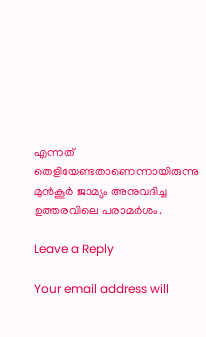എന്നത് തെളിയേണ്ടതാണെന്നായിരുന്നു മുന്‍കൂര്‍ ജാമ്യം അനുവദിച്ച ഉത്തരവിലെ പരാമര്‍ശം.

Leave a Reply

Your email address will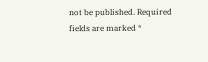not be published. Required fields are marked *